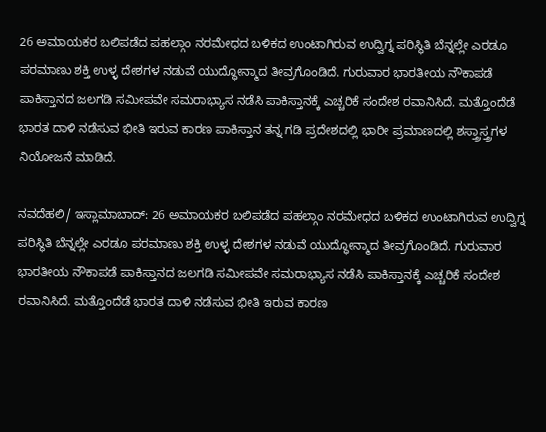26 ಅಮಾಯಕರ ಬಲಿಪಡೆದ ಪಹಲ್ಗಾಂ ನರಮೇಧದ ಬಳಿಕದ ಉಂಟಾಗಿರುವ ಉದ್ವಿಗ್ನ ಪರಿಸ್ಥಿತಿ ಬೆನ್ನಲ್ಲೇ ಎರಡೂ ಪರಮಾಣು ಶಕ್ತಿ ಉಳ್ಳ ದೇಶಗಳ ನಡುವೆ ಯುದ್ಧೋನ್ಮಾದ ತೀವ್ರಗೊಂಡಿದೆ. ಗುರುವಾರ ಭಾರತೀಯ ನೌಕಾಪಡೆ ಪಾಕಿಸ್ತಾನದ ಜಲಗಡಿ ಸಮೀಪವೇ ಸಮರಾಭ್ಯಾಸ ನಡೆಸಿ ಪಾಕಿಸ್ತಾನಕ್ಕೆ ಎಚ್ಚರಿಕೆ ಸಂದೇಶ ರವಾನಿಸಿದೆ. ಮತ್ತೊಂದೆಡೆ ಭಾರತ ದಾಳಿ ನಡೆಸುವ ಭೀತಿ ಇರುವ ಕಾರಣ ಪಾಕಿಸ್ತಾನ ತನ್ನ ಗಡಿ ಪ್ರದೇಶದಲ್ಲಿ ಭಾರೀ ಪ್ರಮಾಣದಲ್ಲಿ ಶಸ್ತ್ರಾಸ್ತ್ರಗಳ ನಿಯೋಜನೆ ಮಾಡಿದೆ.

ನವದೆಹಲಿ/ ಇಸ್ಲಾಮಾಬಾದ್‌: 26 ಅಮಾಯಕರ ಬಲಿಪಡೆದ ಪಹಲ್ಗಾಂ ನರಮೇಧದ ಬಳಿಕದ ಉಂಟಾಗಿರುವ ಉದ್ವಿಗ್ನ ಪರಿಸ್ಥಿತಿ ಬೆನ್ನಲ್ಲೇ ಎರಡೂ ಪರಮಾಣು ಶಕ್ತಿ ಉಳ್ಳ ದೇಶಗಳ ನಡುವೆ ಯುದ್ಧೋನ್ಮಾದ ತೀವ್ರಗೊಂಡಿದೆ. ಗುರುವಾರ ಭಾರತೀಯ ನೌಕಾಪಡೆ ಪಾಕಿಸ್ತಾನದ ಜಲಗಡಿ ಸಮೀಪವೇ ಸಮರಾಭ್ಯಾಸ ನಡೆಸಿ ಪಾಕಿಸ್ತಾನಕ್ಕೆ ಎಚ್ಚರಿಕೆ ಸಂದೇಶ ರವಾನಿಸಿದೆ. ಮತ್ತೊಂದೆಡೆ ಭಾರತ ದಾಳಿ ನಡೆಸುವ ಭೀತಿ ಇರುವ ಕಾರಣ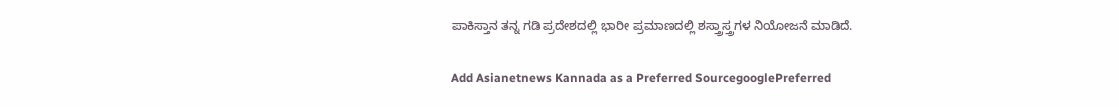ಪಾಕಿಸ್ತಾನ ತನ್ನ ಗಡಿ ಪ್ರದೇಶದಲ್ಲಿ ಭಾರೀ ಪ್ರಮಾಣದಲ್ಲಿ ಶಸ್ತ್ರಾಸ್ತ್ರಗಳ ನಿಯೋಜನೆ ಮಾಡಿದೆ.

Add Asianetnews Kannada as a Preferred SourcegooglePreferred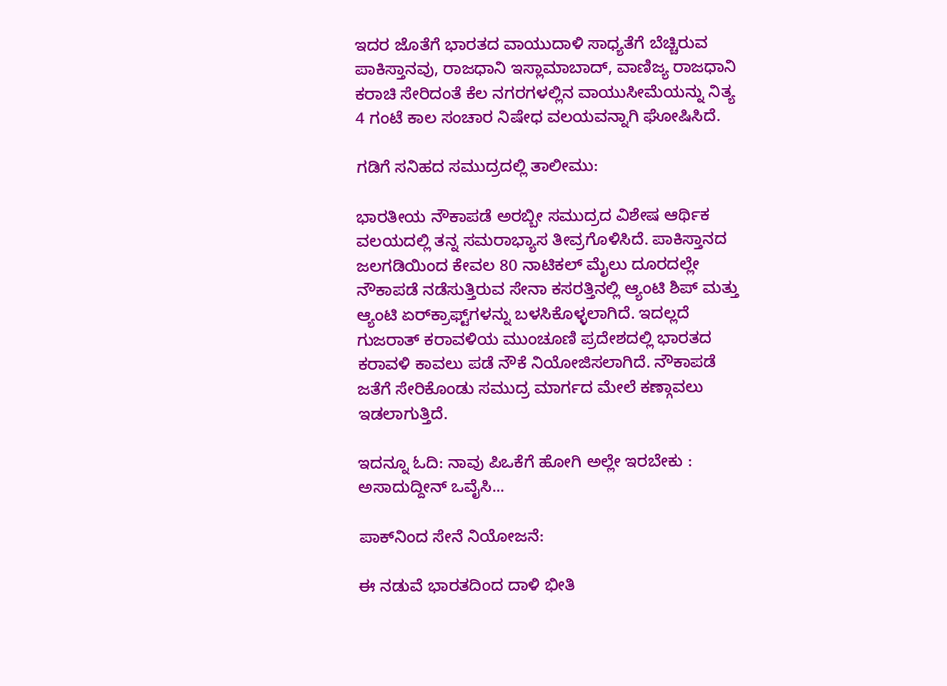ಇದರ ಜೊತೆಗೆ ಭಾರತದ ವಾಯುದಾಳಿ ಸಾಧ್ಯತೆಗೆ ಬೆಚ್ಚಿರುವ ಪಾಕಿಸ್ತಾನವು, ರಾಜಧಾನಿ ಇಸ್ಲಾಮಾಬಾದ್‌, ವಾಣಿಜ್ಯ ರಾಜಧಾನಿ ಕರಾಚಿ ಸೇರಿದಂತೆ ಕೆಲ ನಗರಗಳಲ್ಲಿನ ವಾಯುಸೀಮೆಯನ್ನು ನಿತ್ಯ 4 ಗಂಟೆ ಕಾಲ ಸಂಚಾರ ನಿಷೇಧ ವಲಯವನ್ನಾಗಿ ಘೋಷಿಸಿದೆ.

ಗಡಿಗೆ ಸನಿಹದ ಸಮುದ್ರದಲ್ಲಿ ತಾಲೀಮು:

ಭಾರತೀಯ ನೌಕಾಪಡೆ ಅರಬ್ಬೀ ಸಮುದ್ರದ ವಿಶೇಷ ಆರ್ಥಿಕ ವಲಯದಲ್ಲಿ ತನ್ನ ಸಮರಾಭ್ಯಾಸ ತೀವ್ರಗೊಳಿಸಿದೆ. ಪಾಕಿಸ್ತಾನದ ಜಲಗಡಿಯಿಂದ ಕೇವಲ 80 ನಾಟಿಕಲ್‌ ಮೈಲು ದೂರದಲ್ಲೇ ನೌಕಾಪಡೆ ನಡೆಸುತ್ತಿರುವ ಸೇನಾ ಕಸರತ್ತಿನಲ್ಲಿ ಆ್ಯಂಟಿ ಶಿಪ್‌ ಮತ್ತು ಆ್ಯಂಟಿ ಏರ್‌ಕ್ರಾಫ್ಟ್‌ಗಳನ್ನು ಬಳಸಿಕೊಳ್ಳಲಾಗಿದೆ. ಇದಲ್ಲದೆ ಗುಜರಾತ್‌ ಕರಾವಳಿಯ ಮುಂಚೂಣಿ ಪ್ರದೇಶದಲ್ಲಿ ಭಾರತದ ಕರಾವಳಿ ಕಾವಲು ಪಡೆ ನೌಕೆ ನಿಯೋಜಿಸಲಾಗಿದೆ. ನೌಕಾಪಡೆ ಜತೆಗೆ ಸೇರಿಕೊಂಡು ಸಮುದ್ರ ಮಾರ್ಗದ ಮೇಲೆ ಕಣ್ಗಾವಲು ಇಡಲಾಗುತ್ತಿದೆ.

ಇದನ್ನೂ ಓದಿ: ನಾವು ಪಿಒಕೆಗೆ ಹೋಗಿ ಅಲ್ಲೇ ಇರಬೇಕು : ಅಸಾದುದ್ದೀನ್‌ ಒವೈಸಿ...

ಪಾಕ್‌ನಿಂದ ಸೇನೆ ನಿಯೋಜನೆ:

ಈ ನಡುವೆ ಭಾರತದಿಂದ ದಾಳಿ ಭೀತಿ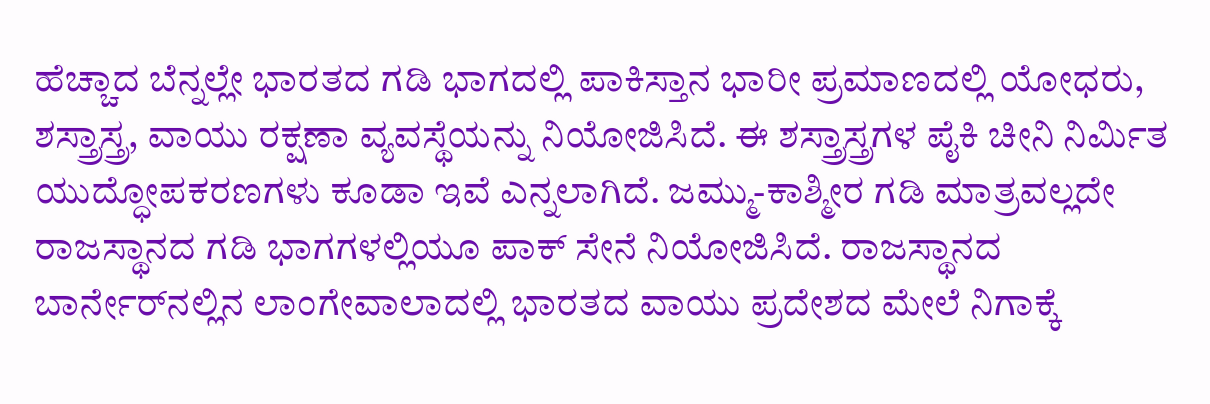ಹೆಚ್ಚಾದ ಬೆನ್ನಲ್ಲೇ ಭಾರತದ ಗಡಿ ಭಾಗದಲ್ಲಿ ಪಾಕಿಸ್ತಾನ ಭಾರೀ ಪ್ರಮಾಣದಲ್ಲಿ ಯೋಧರು, ಶಸ್ತ್ರಾಸ್ತ್ರ, ವಾಯು ರಕ್ಷಣಾ ವ್ಯವಸ್ಥೆಯನ್ನು ನಿಯೋಜಿಸಿದೆ. ಈ ಶಸ್ತ್ರಾಸ್ತ್ರಗಳ ಪೈಕಿ ಚೀನಿ ನಿರ್ಮಿತ ಯುದ್ಧೋಪಕರಣಗಳು ಕೂಡಾ ಇವೆ ಎನ್ನಲಾಗಿದೆ. ಜಮ್ಮು-ಕಾಶ್ಮೀರ ಗಡಿ ಮಾತ್ರವಲ್ಲದೇ ರಾಜಸ್ಥಾನದ ಗಡಿ ಭಾಗಗಳಲ್ಲಿಯೂ ಪಾಕ್‌ ಸೇನೆ ನಿಯೋಜಿಸಿದೆ. ರಾಜಸ್ಥಾನದ ಬಾರ್ನೇರ್‌ನಲ್ಲಿನ ಲಾಂಗೇವಾಲಾದಲ್ಲಿ ಭಾರತದ ವಾಯು ಪ್ರದೇಶದ ಮೇಲೆ ನಿಗಾಕ್ಕೆ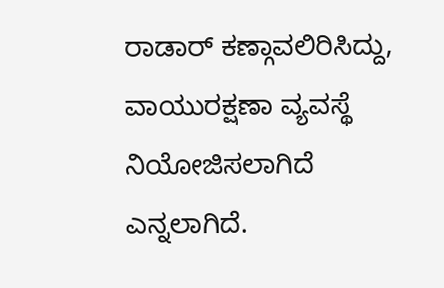ರಾಡಾರ್‌ ಕಣ್ಗಾವಲಿರಿಸಿದ್ದು, ವಾಯುರಕ್ಷಣಾ ವ್ಯವಸ್ಥೆ ನಿಯೋಜಿಸಲಾಗಿದೆ ಎನ್ನಲಾಗಿದೆ.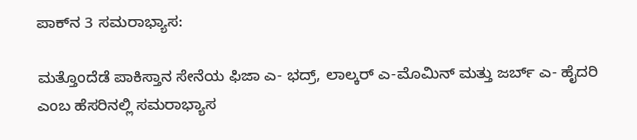ಪಾಕ್‌ನ 3 ಸಮರಾಭ್ಯಾಸ:

ಮತ್ತೊಂದೆಡೆ ಪಾಕಿಸ್ತಾನ ಸೇನೆಯ ಫಿಜಾ ಎ- ಭದ್ರ್‌, ಲಾಲ್ಕರ್‌ ಎ-ಮೊಮಿನ್‌ ಮತ್ತು ಜರ್ಬ್‌ ಎ- ಹೈದರಿ ಎಂಬ ಹೆಸರಿನಲ್ಲಿ ಸಮರಾಭ್ಯಾಸ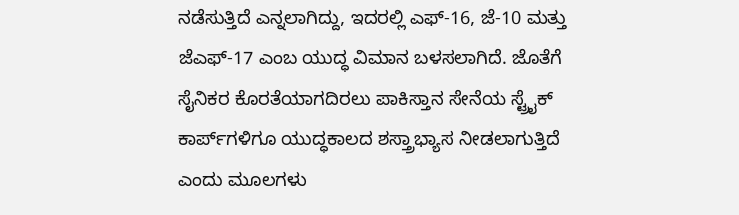ನಡೆಸುತ್ತಿದೆ ಎನ್ನಲಾಗಿದ್ದು, ಇದರಲ್ಲಿ ಎಫ್‌-16, ಜೆ-10 ಮತ್ತು ಜೆಎಫ್‌-17 ಎಂಬ ಯುದ್ಧ ವಿಮಾನ ಬಳಸಲಾಗಿದೆ. ಜೊತೆಗೆ ಸೈನಿಕರ ಕೊರತೆಯಾಗದಿರಲು ಪಾಕಿಸ್ತಾನ ಸೇನೆಯ ಸ್ಟ್ರೈಕ್‌ ಕಾರ್ಪ್‌ಗಳಿಗೂ ಯುದ್ಧಕಾಲದ ಶಸ್ತ್ರಾಭ್ಯಾಸ ನೀಡಲಾಗುತ್ತಿದೆ ಎಂದು ಮೂಲಗಳು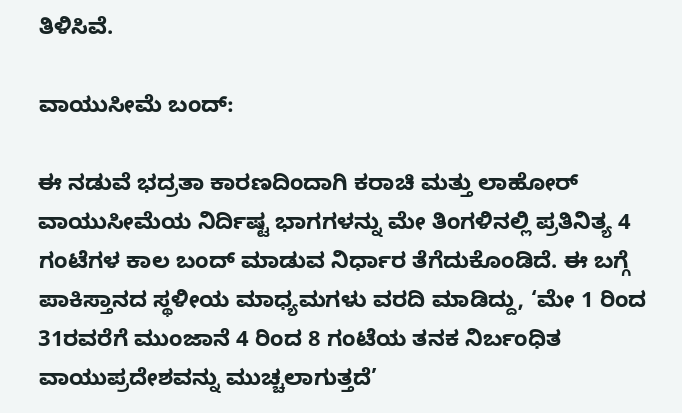ತಿಳಿಸಿವೆ.

ವಾಯುಸೀಮೆ ಬಂದ್‌:

ಈ ನಡುವೆ ಭದ್ರತಾ ಕಾರಣದಿಂದಾಗಿ ಕರಾಚಿ ಮತ್ತು ಲಾಹೋರ್‌ ವಾಯುಸೀಮೆಯ ನಿರ್ದಿಷ್ಟ ಭಾಗಗಳನ್ನು ಮೇ ತಿಂಗಳಿನಲ್ಲಿ ಪ್ರತಿನಿತ್ಯ 4 ಗಂಟೆಗಳ ಕಾಲ ಬಂದ್‌ ಮಾಡುವ ನಿರ್ಧಾರ ತೆಗೆದುಕೊಂಡಿದೆ. ಈ ಬಗ್ಗೆ ಪಾಕಿಸ್ತಾನದ ಸ್ಥಳೀಯ ಮಾಧ್ಯಮಗಳು ವರದಿ ಮಾಡಿದ್ದು, ‘ಮೇ 1 ರಿಂದ 31ರವರೆಗೆ ಮುಂಜಾನೆ 4 ರಿಂದ 8 ಗಂಟೆಯ ತನಕ ನಿರ್ಬಂಧಿತ ವಾಯುಪ್ರದೇಶವನ್ನು ಮುಚ್ಚಲಾಗುತ್ತದೆ’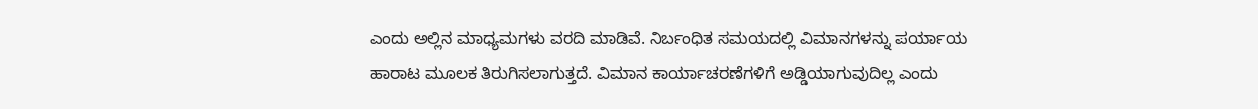ಎಂದು ಅಲ್ಲಿನ ಮಾಧ್ಯಮಗಳು ವರದಿ ಮಾಡಿವೆ. ನಿರ್ಬಂಧಿತ ಸಮಯದಲ್ಲಿ ವಿಮಾನಗಳನ್ನು ಪರ್ಯಾಯ ಹಾರಾಟ ಮೂಲಕ ತಿರುಗಿಸಲಾಗುತ್ತದೆ. ವಿಮಾನ ಕಾರ್ಯಾಚರಣೆಗಳಿಗೆ ಅಡ್ಡಿಯಾಗುವುದಿಲ್ಲ ಎಂದು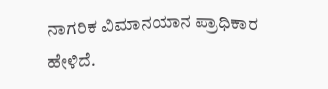ನಾಗರಿಕ ವಿಮಾನಯಾನ ಪ್ರಾಧಿಕಾರ ಹೇಳಿದೆ.